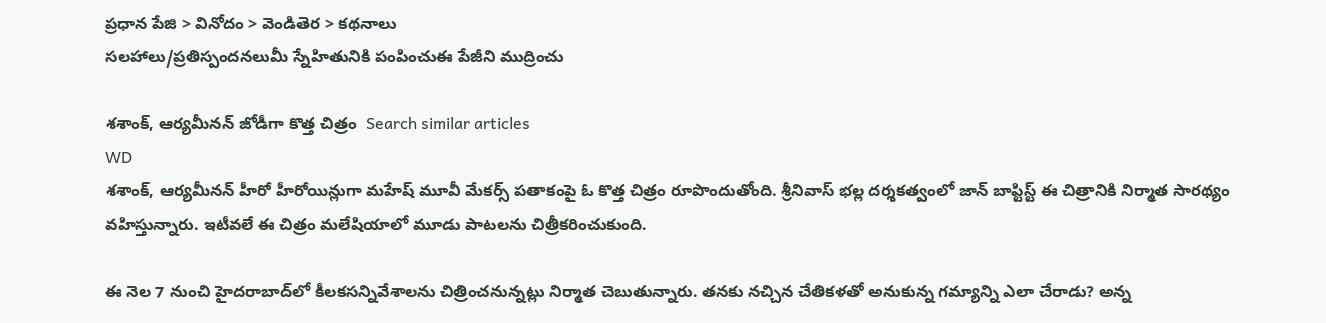ప్రధాన పేజి > వినోదం > వెండితెర > కథనాలు
సలహాలు/ప్రతిస్పందనలుమీ స్నేహితునికి పంపించుఈ పేజీని ముద్రించు

శశాంక్, ఆర్యమీనన్ జోడీగా కొత్త చిత్రం  Search similar articles
WD
శశాంక్, ఆర్యమీనన్ హీరో హీరోయిన్లుగా మహేష్ మూవీ మేకర్స్ పతాకంపై ఓ కొత్త చిత్రం రూపొందుతోంది. శ్రీనివాస్ భల్ల దర్శకత్వంలో జాన్ బాప్టిస్ట్ ఈ చిత్రానికి నిర్మాత సారథ్యం వహిస్తున్నారు. ఇటీవలే ఈ చిత్రం మలేషియాలో మూడు పాటలను చిత్రీకరించుకుంది.

ఈ నెల 7 నుంచి హైదరాబాద్‌లో కీలకసన్నివేశాలను చిత్రించనున్నట్లు నిర్మాత చెబుతున్నారు. తనకు నచ్చిన చేతికళతో అనుకున్న గమ్యాన్ని ఎలా చేరాడు? అన్న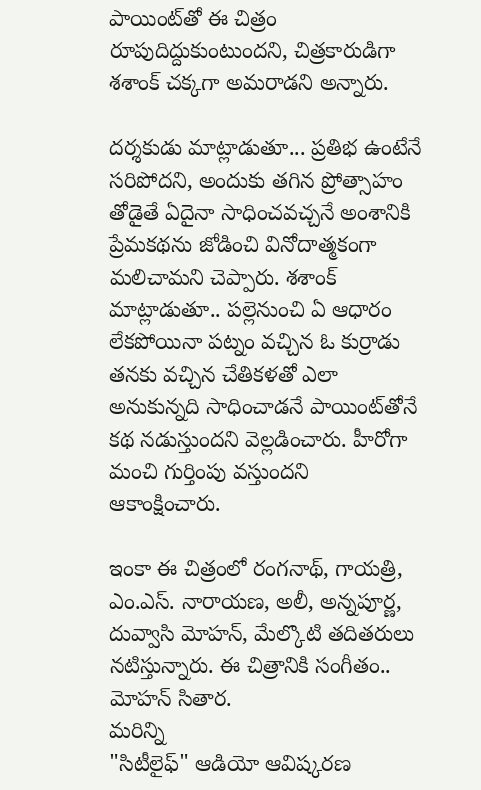పాయింట్‌తో ఈ చిత్రం రూపుదిద్దుకుంటుందని, చిత్రకారుడిగా శశాంక్ చక్కగా అమరాడని అన్నారు.

దర్శకుడు మాట్లాడుతూ... ప్రతిభ ఉంటేనే సరిపోదని, అందుకు తగిన ప్రోత్సాహం తోడైతే ఏదైనా సాధించవచ్చనే అంశానికి ప్రేమకథను జోడించి వినోదాత్మకంగా మలిచామని చెప్పారు. శశాంక్ మాట్లాడుతూ.. పల్లెనుంచి ఏ ఆధారం లేకపోయినా పట్నం వచ్చిన ఓ కుర్రాడు తనకు వచ్చిన చేతికళతో ఎలా అనుకున్నది సాధించాడనే పాయింట్‌తోనే కథ నడుస్తుందని వెల్లడించారు. హీరోగా మంచి గుర్తింపు వస్తుందని ఆకాంక్షించారు.

ఇంకా ఈ చిత్రంలో రంగనాథ్, గాయత్రి, ఎం.ఎస్. నారాయణ, అలీ, అన్నపూర్ణ, దువ్వాసి మోహన్, మేల్కొటి తదితరులు నటిస్తున్నారు. ఈ చిత్రానికి సంగీతం.. మోహన్ సితార.
మరిన్ని
"సిటీలైఫ్" ఆడియో ఆవిష్కరణ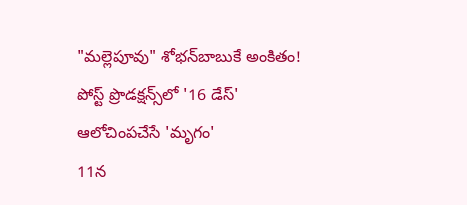"మల్లెపూవు" శోభన్‌బాబుకే అంకితం!
పోస్ట్‌ ప్రొడక్షన్స్‌లో '16 డేస్'
ఆలోచింపచేసే 'మృగం'
11న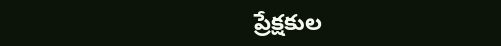ప్రేక్షకుల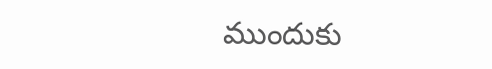ముందుకు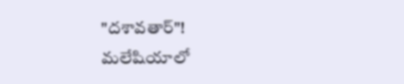"దశావతార్"!
మలేషియాలో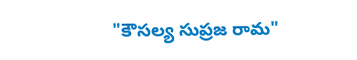"కౌసల్య సుప్రజ రామ"